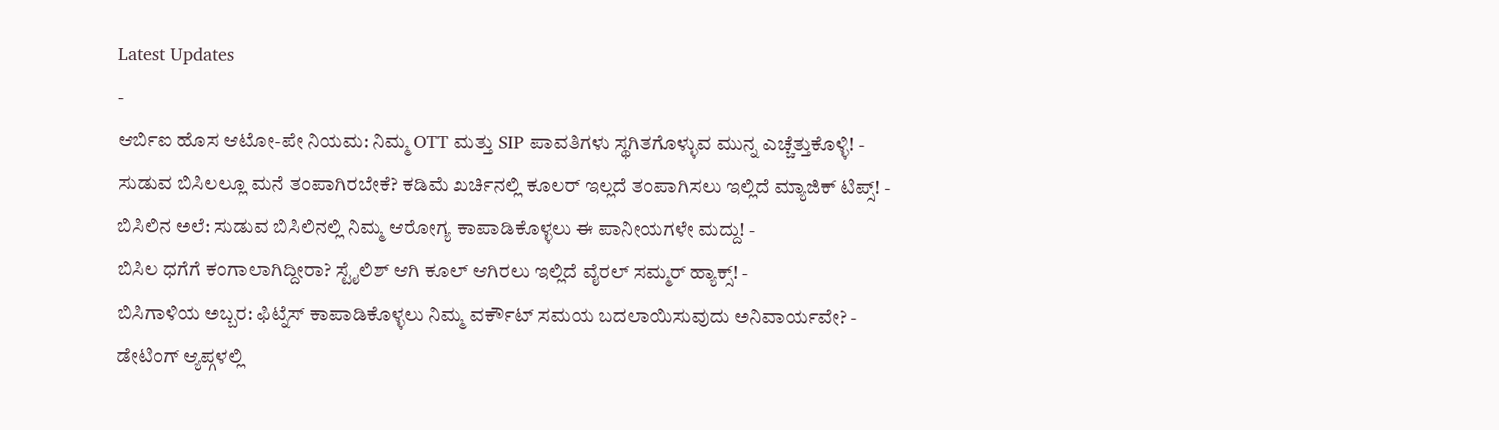Latest Updates
-
ಆರ್ಬಿಐ ಹೊಸ ಆಟೋ-ಪೇ ನಿಯಮ: ನಿಮ್ಮ OTT ಮತ್ತು SIP ಪಾವತಿಗಳು ಸ್ಥಗಿತಗೊಳ್ಳುವ ಮುನ್ನ ಎಚ್ಚೆತ್ತುಕೊಳ್ಳಿ! -
ಸುಡುವ ಬಿಸಿಲಲ್ಲೂ ಮನೆ ತಂಪಾಗಿರಬೇಕೆ? ಕಡಿಮೆ ಖರ್ಚಿನಲ್ಲಿ ಕೂಲರ್ ಇಲ್ಲದೆ ತಂಪಾಗಿಸಲು ಇಲ್ಲಿದೆ ಮ್ಯಾಜಿಕ್ ಟಿಪ್ಸ್! -
ಬಿಸಿಲಿನ ಅಲೆ: ಸುಡುವ ಬಿಸಿಲಿನಲ್ಲಿ ನಿಮ್ಮ ಆರೋಗ್ಯ ಕಾಪಾಡಿಕೊಳ್ಳಲು ಈ ಪಾನೀಯಗಳೇ ಮದ್ದು! -
ಬಿಸಿಲ ಧಗೆಗೆ ಕಂಗಾಲಾಗಿದ್ದೀರಾ? ಸ್ಟೈಲಿಶ್ ಆಗಿ ಕೂಲ್ ಆಗಿರಲು ಇಲ್ಲಿದೆ ವೈರಲ್ ಸಮ್ಮರ್ ಹ್ಯಾಕ್ಸ್! -
ಬಿಸಿಗಾಳಿಯ ಅಬ್ಬರ: ಫಿಟ್ನೆಸ್ ಕಾಪಾಡಿಕೊಳ್ಳಲು ನಿಮ್ಮ ವರ್ಕೌಟ್ ಸಮಯ ಬದಲಾಯಿಸುವುದು ಅನಿವಾರ್ಯವೇ? -
ಡೇಟಿಂಗ್ ಆ್ಯಪ್ಗಳಲ್ಲಿ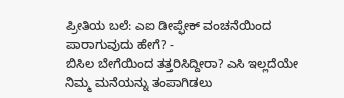ಪ್ರೀತಿಯ ಬಲೆ: ಎಐ ಡೀಪ್ಫೇಕ್ ವಂಚನೆಯಿಂದ ಪಾರಾಗುವುದು ಹೇಗೆ? -
ಬಿಸಿಲ ಬೇಗೆಯಿಂದ ತತ್ತರಿಸಿದ್ದೀರಾ? ಎಸಿ ಇಲ್ಲದೆಯೇ ನಿಮ್ಮ ಮನೆಯನ್ನು ತಂಪಾಗಿಡಲು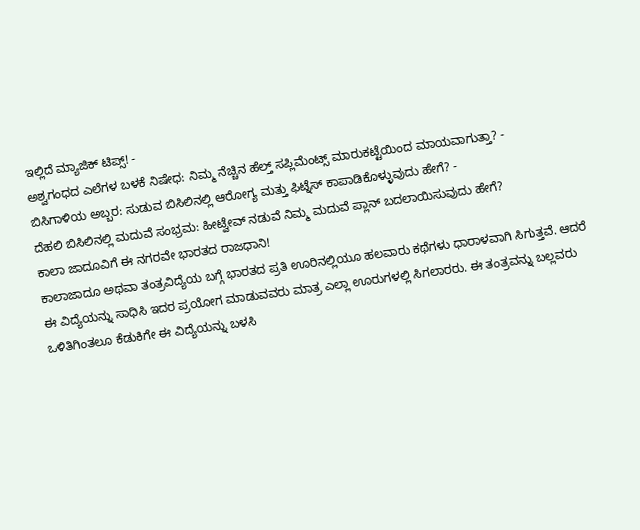ಇಲ್ಲಿದೆ ಮ್ಯಾಜಿಕ್ ಟಿಪ್ಸ್! -
ಅಶ್ವಗಂಧದ ಎಲೆಗಳ ಬಳಕೆ ನಿಷೇಧ: ನಿಮ್ಮ ನೆಚ್ಚಿನ ಹೆಲ್ತ್ ಸಪ್ಲಿಮೆಂಟ್ಸ್ ಮಾರುಕಟ್ಟೆಯಿಂದ ಮಾಯವಾಗುತ್ತಾ? -
ಬಿಸಿಗಾಳಿಯ ಅಬ್ಬರ: ಸುಡುವ ಬಿಸಿಲಿನಲ್ಲಿ ಆರೋಗ್ಯ ಮತ್ತು ಫಿಟ್ನೆಸ್ ಕಾಪಾಡಿಕೊಳ್ಳುವುದು ಹೇಗೆ? -
ದೆಹಲಿ ಬಿಸಿಲಿನಲ್ಲಿ ಮದುವೆ ಸಂಭ್ರಮ: ಹೀಟ್ವೇವ್ ನಡುವೆ ನಿಮ್ಮ ಮದುವೆ ಪ್ಲಾನ್ ಬದಲಾಯಿಸುವುದು ಹೇಗೆ?
ಕಾಲಾ ಜಾದೂವಿಗೆ ಈ ನಗರವೇ ಭಾರತದ ರಾಜಧಾನಿ!
ಕಾಲಾಜಾದೂ ಅಥವಾ ತಂತ್ರವಿದ್ಯೆಯ ಬಗ್ಗೆ ಭಾರತದ ಪ್ರತಿ ಊರಿನಲ್ಲಿಯೂ ಹಲವಾರು ಕಥೆಗಳು ಧಾರಾಳವಾಗಿ ಸಿಗುತ್ತವೆ. ಆದರೆ ಈ ವಿದ್ಯೆಯನ್ನು ಸಾಧಿಸಿ ಇದರ ಪ್ರಯೋಗ ಮಾಡುವವರು ಮಾತ್ರ ಎಲ್ಲಾ ಊರುಗಳಲ್ಲಿ ಸಿಗಲಾರರು. ಈ ತಂತ್ರವನ್ನು ಬಲ್ಲವರು ಒಳಿತಿಗಿಂತಲೂ ಕೆಡುಕಿಗೇ ಈ ವಿದ್ಯೆಯನ್ನು ಬಳಸಿ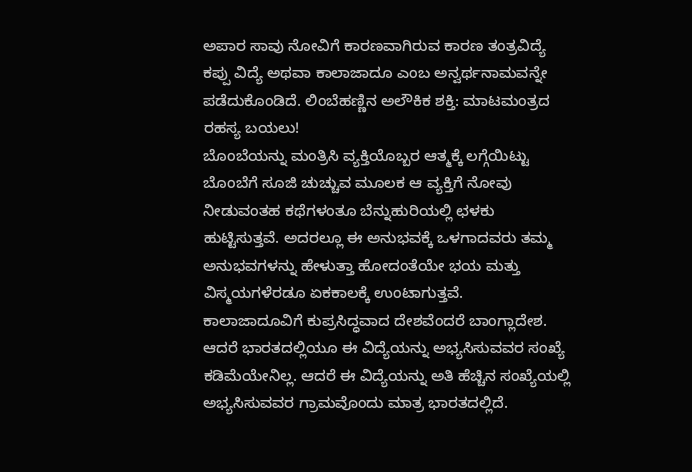ಅಪಾರ ಸಾವು ನೋವಿಗೆ ಕಾರಣವಾಗಿರುವ ಕಾರಣ ತಂತ್ರವಿದ್ಯೆ ಕಪ್ಪು ವಿದ್ಯೆ ಅಥವಾ ಕಾಲಾಜಾದೂ ಎಂಬ ಅನ್ವರ್ಥನಾಮವನ್ನೇ ಪಡೆದುಕೊಂಡಿದೆ. ಲಿಂಬೆಹಣ್ಣಿನ ಅಲೌಕಿಕ ಶಕ್ತಿ: ಮಾಟಮಂತ್ರದ ರಹಸ್ಯ ಬಯಲು!
ಬೊಂಬೆಯನ್ನು ಮಂತ್ರಿಸಿ ವ್ಯಕ್ತಿಯೊಬ್ಬರ ಆತ್ಮಕ್ಕೆ ಲಗ್ಗೆಯಿಟ್ಟು ಬೊಂಬೆಗೆ ಸೂಜಿ ಚುಚ್ಚುವ ಮೂಲಕ ಆ ವ್ಯಕ್ತಿಗೆ ನೋವು ನೀಡುವಂತಹ ಕಥೆಗಳಂತೂ ಬೆನ್ನುಹುರಿಯಲ್ಲಿ ಛಳಕು ಹುಟ್ಟಿಸುತ್ತವೆ. ಅದರಲ್ಲೂ ಈ ಅನುಭವಕ್ಕೆ ಒಳಗಾದವರು ತಮ್ಮ ಅನುಭವಗಳನ್ನು ಹೇಳುತ್ತಾ ಹೋದಂತೆಯೇ ಭಯ ಮತ್ತು ವಿಸ್ಮಯಗಳೆರಡೂ ಏಕಕಾಲಕ್ಕೆ ಉಂಟಾಗುತ್ತವೆ.
ಕಾಲಾಜಾದೂವಿಗೆ ಕುಪ್ರಸಿದ್ಧವಾದ ದೇಶವೆಂದರೆ ಬಾಂಗ್ಲಾದೇಶ. ಆದರೆ ಭಾರತದಲ್ಲಿಯೂ ಈ ವಿದ್ಯೆಯನ್ನು ಅಭ್ಯಸಿಸುವವರ ಸಂಖ್ಯೆ ಕಡಿಮೆಯೇನಿಲ್ಲ. ಆದರೆ ಈ ವಿದ್ಯೆಯನ್ನು ಅತಿ ಹೆಚ್ಚಿನ ಸಂಖ್ಯೆಯಲ್ಲಿ ಅಭ್ಯಸಿಸುವವರ ಗ್ರಾಮವೊಂದು ಮಾತ್ರ ಭಾರತದಲ್ಲಿದೆ.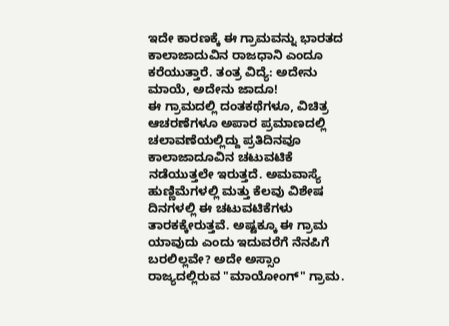ಇದೇ ಕಾರಣಕ್ಕೆ ಈ ಗ್ರಾಮವನ್ನು ಭಾರತದ ಕಾಲಾಜಾದುವಿನ ರಾಜಧಾನಿ ಎಂದೂ ಕರೆಯುತ್ತಾರೆ. ತಂತ್ರ ವಿದ್ಯೆ: ಅದೇನು ಮಾಯೆ, ಅದೇನು ಜಾದೂ!
ಈ ಗ್ರಾಮದಲ್ಲಿ ದಂತಕಥೆಗಳೂ, ವಿಚಿತ್ರ ಆಚರಣೆಗಳೂ ಅಪಾರ ಪ್ರಮಾಣದಲ್ಲಿ ಚಲಾವಣೆಯಲ್ಲಿದ್ದು ಪ್ರತಿದಿನವೂ ಕಾಲಾಜಾದೂವಿನ ಚಟುವಟಿಕೆ ನಡೆಯುತ್ತಲೇ ಇರುತ್ತದೆ. ಅಮವಾಸ್ಯೆ ಹುಣ್ಣಿಮೆಗಳಲ್ಲಿ ಮತ್ತು ಕೆಲವು ವಿಶೇಷ ದಿನಗಳಲ್ಲಿ ಈ ಚಟುವಟಿಕೆಗಳು ತಾರಕಕ್ಕೇರುತ್ತವೆ. ಅಷ್ಟಕ್ಕೂ ಈ ಗ್ರಾಮ ಯಾವುದು ಎಂದು ಇದುವರೆಗೆ ನೆನಪಿಗೆ ಬರಲಿಲ್ಲವೇ? ಅದೇ ಅಸ್ಸಾಂ ರಾಜ್ಯದಲ್ಲಿರುವ "ಮಾಯೋಂಗ್" ಗ್ರಾಮ.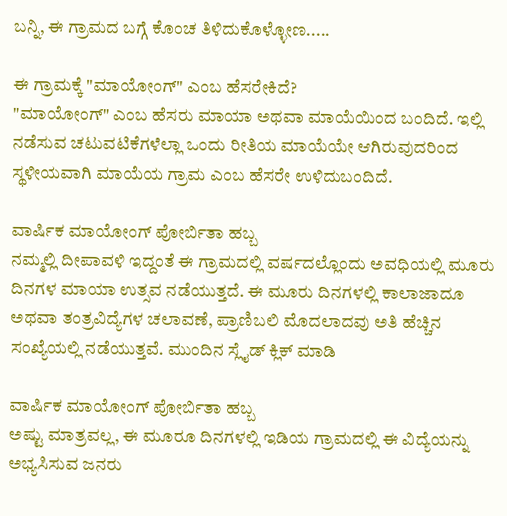ಬನ್ನಿ, ಈ ಗ್ರಾಮದ ಬಗ್ಗೆ ಕೊಂಚ ತಿಳಿದುಕೊಳ್ಳೋಣ.....

ಈ ಗ್ರಾಮಕ್ಕೆ "ಮಾಯೋಂಗ್" ಎಂಬ ಹೆಸರೇಕಿದೆ?
"ಮಾಯೋಂಗ್" ಎಂಬ ಹೆಸರು ಮಾಯಾ ಅಥವಾ ಮಾಯೆಯಿಂದ ಬಂದಿದೆ. ಇಲ್ಲಿ ನಡೆಸುವ ಚಟುವಟಿಕೆಗಳೆಲ್ಲಾ ಒಂದು ರೀತಿಯ ಮಾಯೆಯೇ ಆಗಿರುವುದರಿಂದ ಸ್ಥಳೀಯವಾಗಿ ಮಾಯೆಯ ಗ್ರಾಮ ಎಂಬ ಹೆಸರೇ ಉಳಿದುಬಂದಿದೆ.

ವಾರ್ಷಿಕ ಮಾಯೋಂಗ್ ಪೋರ್ಬಿತಾ ಹಬ್ಬ
ನಮ್ಮಲ್ಲಿ ದೀಪಾವಳಿ ಇದ್ದಂತೆ ಈ ಗ್ರಾಮದಲ್ಲಿ ವರ್ಷದಲ್ಲೊಂದು ಅವಧಿಯಲ್ಲಿ ಮೂರು ದಿನಗಳ ಮಾಯಾ ಉತ್ಸವ ನಡೆಯುತ್ತದೆ. ಈ ಮೂರು ದಿನಗಳಲ್ಲಿ ಕಾಲಾಜಾದೂ ಅಥವಾ ತಂತ್ರವಿದ್ಯೆಗಳ ಚಲಾವಣೆ, ಪ್ರಾಣಿಬಲಿ ಮೊದಲಾದವು ಅತಿ ಹೆಚ್ಚಿನ ಸಂಖ್ಯೆಯಲ್ಲಿ ನಡೆಯುತ್ತವೆ. ಮುಂದಿನ ಸ್ಲೈಡ್ ಕ್ಲಿಕ್ ಮಾಡಿ

ವಾರ್ಷಿಕ ಮಾಯೋಂಗ್ ಪೋರ್ಬಿತಾ ಹಬ್ಬ
ಅಷ್ಟು ಮಾತ್ರವಲ್ಲ, ಈ ಮೂರೂ ದಿನಗಳಲ್ಲಿ ಇಡಿಯ ಗ್ರಾಮದಲ್ಲಿ ಈ ವಿದ್ಯೆಯನ್ನು ಅಭ್ಯಸಿಸುವ ಜನರು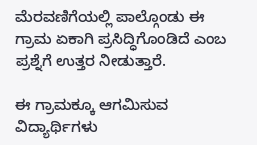ಮೆರವಣಿಗೆಯಲ್ಲಿ ಪಾಲ್ಗೊಂಡು ಈ ಗ್ರಾಮ ಏಕಾಗಿ ಪ್ರಸಿದ್ಧಿಗೊಂಡಿದೆ ಎಂಬ ಪ್ರಶ್ನೆಗೆ ಉತ್ತರ ನೀಡುತ್ತಾರೆ.

ಈ ಗ್ರಾಮಕ್ಕೂ ಆಗಮಿಸುವ ವಿದ್ಯಾರ್ಥಿಗಳು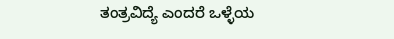ತಂತ್ರವಿದ್ಯೆ ಎಂದರೆ ಒಳ್ಳೆಯ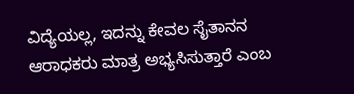ವಿದ್ಯೆಯಲ್ಲ, ಇದನ್ನು ಕೇವಲ ಸೈತಾನನ ಆರಾಧಕರು ಮಾತ್ರ ಅಭ್ಯಸಿಸುತ್ತಾರೆ ಎಂಬ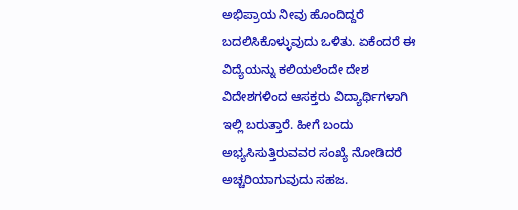ಅಭಿಪ್ರಾಯ ನೀವು ಹೊಂದಿದ್ದರೆ ಬದಲಿಸಿಕೊಳ್ಳುವುದು ಒಳಿತು. ಏಕೆಂದರೆ ಈ ವಿದ್ಯೆಯನ್ನು ಕಲಿಯಲೆಂದೇ ದೇಶ ವಿದೇಶಗಳಿಂದ ಆಸಕ್ತರು ವಿದ್ಯಾರ್ಥಿಗಳಾಗಿ ಇಲ್ಲಿ ಬರುತ್ತಾರೆ. ಹೀಗೆ ಬಂದು ಅಭ್ಯಸಿಸುತ್ತಿರುವವರ ಸಂಖ್ಯೆ ನೋಡಿದರೆ ಅಚ್ಚರಿಯಾಗುವುದು ಸಹಜ.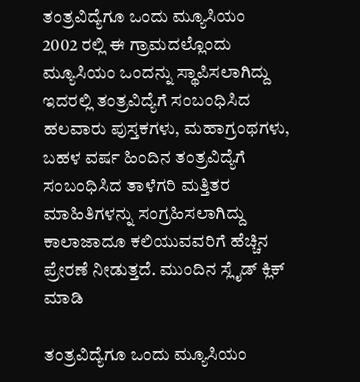ತಂತ್ರವಿದ್ಯೆಗೂ ಒಂದು ಮ್ಯೂಸಿಯಂ
2002 ರಲ್ಲಿ ಈ ಗ್ರಾಮದಲ್ಲೊಂದು ಮ್ಯೂಸಿಯಂ ಒಂದನ್ನು ಸ್ಥಾಪಿಸಲಾಗಿದ್ದು ಇದರಲ್ಲಿ ತಂತ್ರವಿದ್ಯೆಗೆ ಸಂಬಂಧಿಸಿದ ಹಲವಾರು ಪುಸ್ತಕಗಳು, ಮಹಾಗ್ರಂಥಗಳು, ಬಹಳ ವರ್ಷ ಹಿಂದಿನ ತಂತ್ರವಿದ್ಯೆಗೆ ಸಂಬಂಧಿಸಿದ ತಾಳೆಗರಿ ಮತ್ತಿತರ ಮಾಹಿತಿಗಳನ್ನು ಸಂಗ್ರಹಿಸಲಾಗಿದ್ದು ಕಾಲಾಜಾದೂ ಕಲಿಯುವವರಿಗೆ ಹೆಚ್ಚಿನ ಪ್ರೇರಣೆ ನೀಡುತ್ತದೆ. ಮುಂದಿನ ಸ್ಲೈಡ್ ಕ್ಲಿಕ್ ಮಾಡಿ

ತಂತ್ರವಿದ್ಯೆಗೂ ಒಂದು ಮ್ಯೂಸಿಯಂ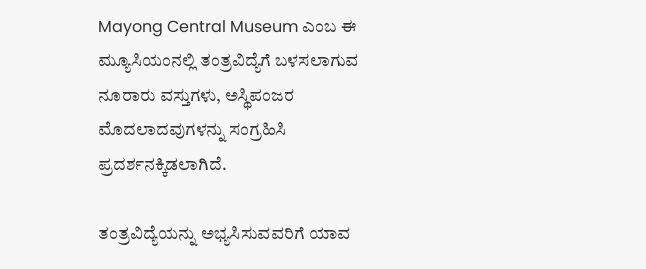Mayong Central Museum ಎಂಬ ಈ ಮ್ಯೂಸಿಯಂನಲ್ಲಿ ತಂತ್ರವಿದ್ಯೆಗೆ ಬಳಸಲಾಗುವ ನೂರಾರು ವಸ್ತುಗಳು, ಅಸ್ಥಿಪಂಜರ ಮೊದಲಾದವುಗಳನ್ನು ಸಂಗ್ರಹಿಸಿ ಪ್ರದರ್ಶನಕ್ಕಿಡಲಾಗಿದೆ.

ತಂತ್ರವಿದ್ಯೆಯನ್ನು ಅಭ್ಯಸಿಸುವವರಿಗೆ ಯಾವ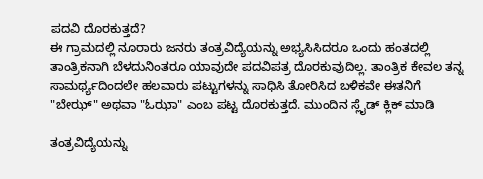ಪದವಿ ದೊರಕುತ್ತದೆ?
ಈ ಗ್ರಾಮದಲ್ಲಿ ನೂರಾರು ಜನರು ತಂತ್ರವಿದ್ಯೆಯನ್ನು ಅಭ್ಯಸಿಸಿದರೂ ಒಂದು ಹಂತದಲ್ಲಿ ತಾಂತ್ರಿಕನಾಗಿ ಬೆಳದುನಿಂತರೂ ಯಾವುದೇ ಪದವಿಪತ್ರ ದೊರಕುವುದಿಲ್ಲ. ತಾಂತ್ರಿಕ ಕೇವಲ ತನ್ನ ಸಾಮರ್ಥ್ಯದಿಂದಲೇ ಹಲವಾರು ಪಟ್ಟುಗಳನ್ನು ಸಾಧಿಸಿ ತೋರಿಸಿದ ಬಳಿಕವೇ ಈತನಿಗೆ "ಬೇಝ್" ಅಥವಾ "ಓಝಾ" ಎಂಬ ಪಟ್ಟ ದೊರಕುತ್ತದೆ. ಮುಂದಿನ ಸ್ಲೈಡ್ ಕ್ಲಿಕ್ ಮಾಡಿ

ತಂತ್ರವಿದ್ಯೆಯನ್ನು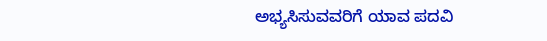ಅಭ್ಯಸಿಸುವವರಿಗೆ ಯಾವ ಪದವಿ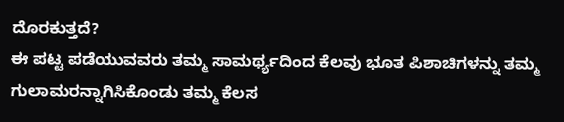ದೊರಕುತ್ತದೆ?
ಈ ಪಟ್ಟ ಪಡೆಯುವವರು ತಮ್ಮ ಸಾಮರ್ಥ್ಯದಿಂದ ಕೆಲವು ಭೂತ ಪಿಶಾಚಿಗಳನ್ನು ತಮ್ಮ ಗುಲಾಮರನ್ನಾಗಿಸಿಕೊಂಡು ತಮ್ಮ ಕೆಲಸ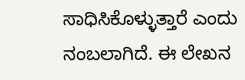ಸಾಧಿಸಿಕೊಳ್ಳುತ್ತಾರೆ ಎಂದು ನಂಬಲಾಗಿದೆ. ಈ ಲೇಖನ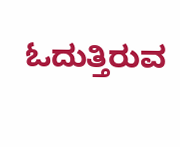ಓದುತ್ತಿರುವ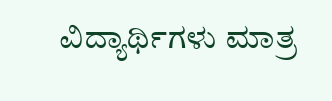ವಿದ್ಯಾರ್ಥಿಗಳು ಮಾತ್ರ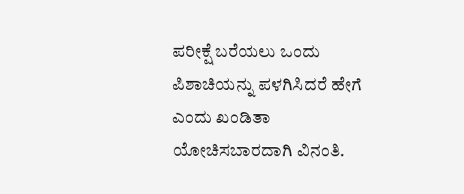ಪರೀಕ್ಷೆ ಬರೆಯಲು ಒಂದು ಪಿಶಾಚಿಯನ್ನು ಪಳಗಿಸಿದರೆ ಹೇಗೆ ಎಂದು ಖಂಡಿತಾ ಯೋಚಿಸಬಾರದಾಗಿ ವಿನಂತಿ.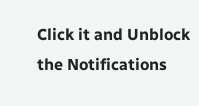Click it and Unblock the Notifications